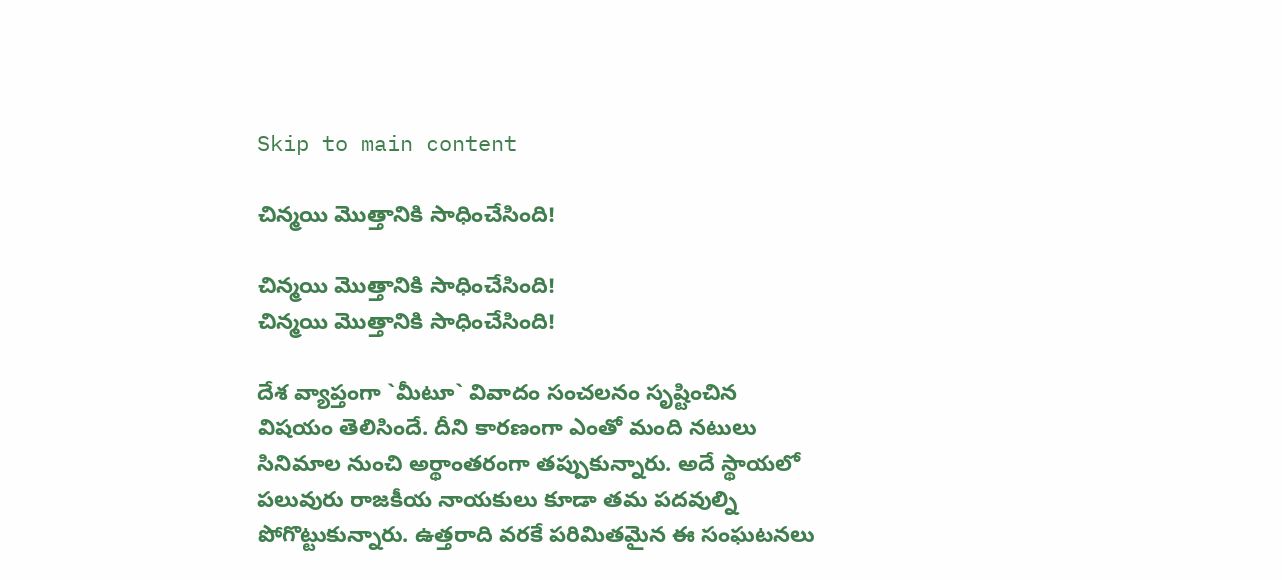Skip to main content

చిన్మ‌యి మొత్తానికి సాధించేసింది!

చిన్మ‌యి మొత్తానికి సాధించేసింది!
చిన్మ‌యి మొత్తానికి సాధించేసింది!

దేశ వ్యాప్తంగా `మీటూ` వివాదం సంచ‌ల‌నం సృష్టించిన విష‌యం తెలిసిందే. దీని కార‌ణంగా ఎంతో మంది న‌టులు సినిమాల నుంచి అర్థాంత‌రంగా త‌ప్పుకున్నారు. అదే స్థాయ‌లో ప‌లువురు రాజ‌కీయ నాయ‌కులు కూడా త‌మ ప‌ద‌వుల్ని పోగొట్టుకున్నారు. ఉత్త‌రాది వ‌ర‌కే ప‌రిమిత‌మైన ఈ సంఘ‌ట‌న‌లు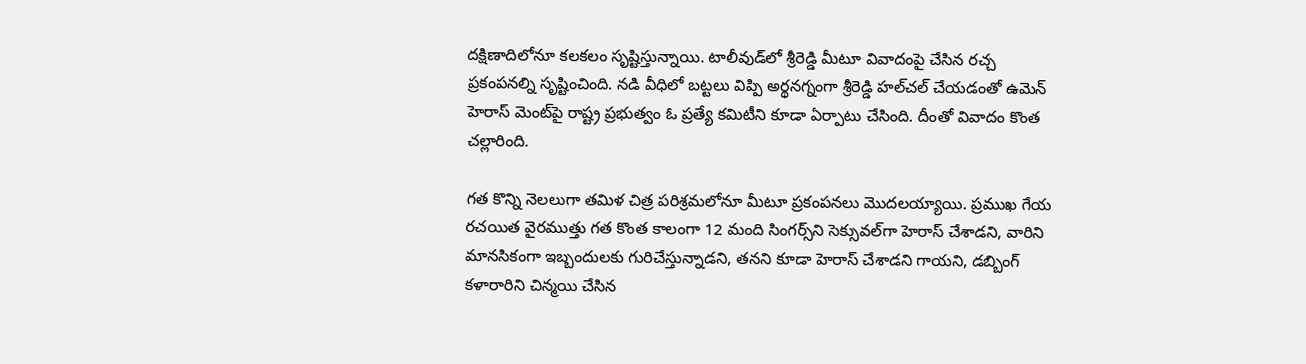ద‌క్షిణాదిలోనూ క‌ల‌క‌లం సృష్టిస్తున్నాయి. టాలీవుడ్‌లో శ్రీ‌రెడ్డి మీటూ వివాదంపై చేసిన ర‌చ్చ ప్ర‌కంప‌న‌ల్ని సృష్టించింది. న‌డి వీధిలో బ‌ట్ట‌లు విప్పి అర్థ‌న‌గ్నంగా శ్రీ‌రెడ్డి హ‌ల్‌చ‌ల్ చేయ‌డంతో ఉమెన్ హెరాస్ మెంట్‌పై రాష్ట్ర ప్ర‌భుత్వం ఓ ప్ర‌త్యే క‌మిటీని కూడా ఏర్పాటు చేసింది. దీంతో వివాదం కొంత చ‌ల్లారింది.

గ‌త కొన్ని నెల‌లుగా త‌మిళ చిత్ర ప‌రిశ్ర‌మ‌లోనూ మీటూ ప్ర‌కంప‌న‌లు మొద‌ల‌య్యాయి. ప్ర‌ముఖ గేయ ర‌చ‌యిత వైర‌ముత్తు గ‌త కొంత కాలంగా 12 మంది సింగ‌ర్స్‌ని సెక్సువ‌ల్‌గా హెరాస్ చేశాడ‌ని, వారిని మాన‌సికంగా ఇబ్బందుల‌కు గురిచేస్తున్నాడ‌ని, త‌న‌ని కూడా హెరాస్ చేశాడ‌ని గాయ‌ని, డ‌బ్బింగ్ క‌ళారారిని చిన్మయి చేసిన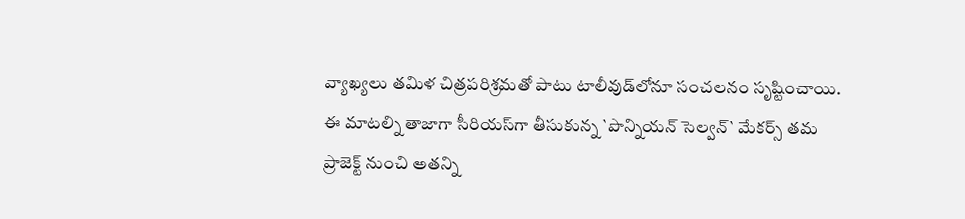వ్యాఖ్య‌లు త‌మిళ చిత్ర‌ప‌రిశ్ర‌మ‌తో పాటు టాలీవుడ్‌లోనూ సంచ‌ల‌నం సృష్టించాయి. ఈ మాట‌ల్ని తాజాగా సీరియ‌స్‌గా తీసుకున్న `పొన్నియ‌న్ సెల్వ‌న్‌` మేక‌ర్స్ త‌మ ప్రాజెక్ట్ నుంచి అత‌న్ని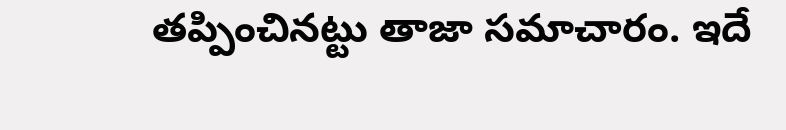త‌ప్పించిన‌ట్టు తాజా స‌మాచారం. ఇదే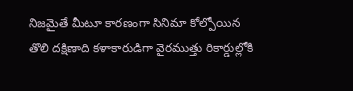నిజ‌మైతే మీటూ కార‌ణంగా సినిమా కోల్పోయిన తొలి ద‌క్షిణాది క‌ళాకారుడిగా వైర‌ముత్తు రికార్డుల్లోకి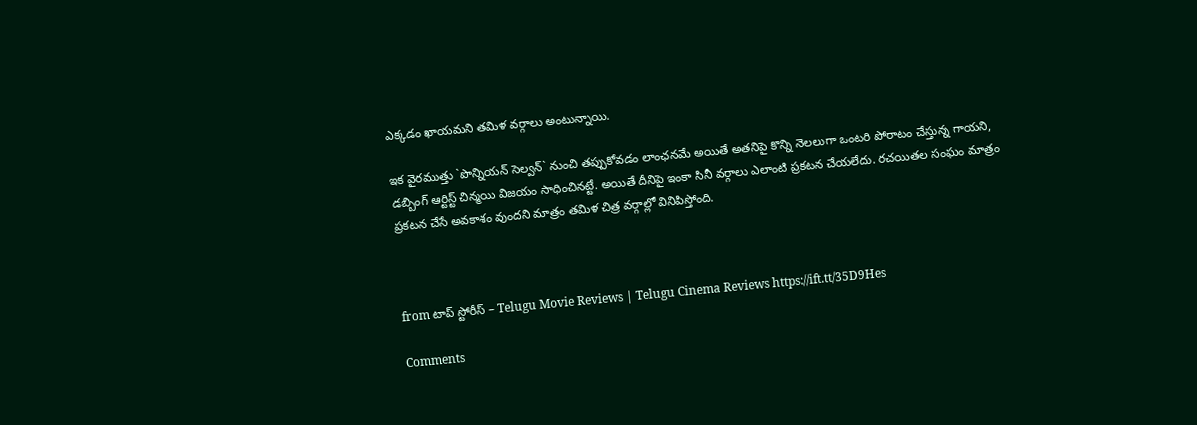ఎక్క‌డం ఖాయ‌మ‌ని త‌మిళ వర్గాలు అంటున్నాయి.

ఇక వైర‌ముత్తు `పొన్నియ‌న్ సెల్వ‌న్‌` నుంచి త‌ప్పుకోవ‌డం లాంఛ‌న‌మే అయితే అత‌నిపై కొన్ని నెల‌లుగా ఒంట‌రి పోరాటం చేస్తున్న గాయ‌ని, డ‌బ్బింగ్ ఆర్టిస్ట్ చిన్మ‌యి విజ‌యం సాధించిన‌ట్టే. అయితే దీనిపై ఇంకా సినీ వ‌ర్గాలు ఎలాంటి ప్ర‌క‌ట‌న చేయ‌లేదు. ర‌చ‌యిత‌ల సంఘం మాత్రం ప్ర‌క‌ట‌న చేసే అవ‌కాశం వుంద‌ని మాత్రం త‌మిళ చిత్ర వ‌ర్గాల్లో వినిపిస్తోంది.



from టాప్ స్టోరీస్ – Telugu Movie Reviews | Telugu Cinema Reviews https://ift.tt/35D9Hes

Comments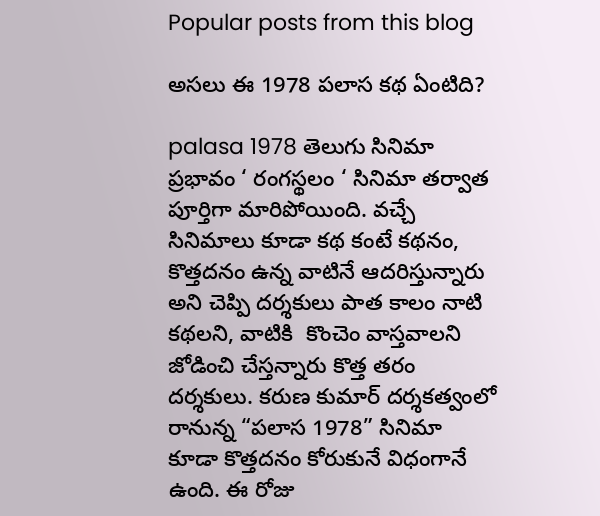Popular posts from this blog

అసలు ఈ 1978 పలాస కథ ఏంటిది?

palasa 1978 తెలుగు సినిమా ప్రభావం ‘ రంగస్థలం ‘ సినిమా తర్వాత పూర్తిగా మారిపోయింది. వచ్చే సినిమాలు కూడా కథ కంటే కథనం, కొత్తదనం ఉన్న వాటినే ఆదరిస్తున్నారు అని చెప్పి దర్శకులు పాత కాలం నాటి కథలని, వాటికి  కొంచెం వాస్తవాలని జోడించి చేస్తన్నారు కొత్త తరం దర్శకులు. కరుణ కుమార్ దర్శకత్వంలో రానున్న “పలాస 1978” సినిమా కూడా కొత్తదనం కోరుకునే విధంగానే ఉంది. ఈ రోజు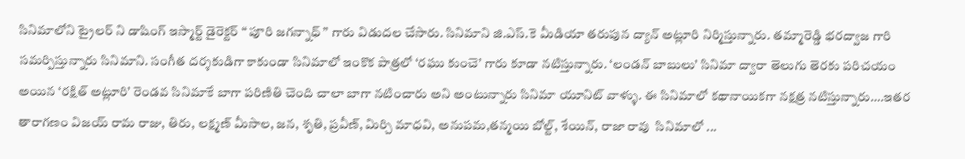సినిమాలోని ట్రైలర్ ని డాషింగ్ ఇస్మార్ట్ డైరెక్టర్ “ పూరి జగన్నాధ్ ” గారు విడుదల చేసారు. సినిమాని జి.ఎస్.కె మీడియా తరుపున ద్యాన్ అట్లూరి నిర్మిస్తున్నారు. తమ్మారెడ్డి భరద్వాజ గారి సమర్పిస్తున్నారు సినిమాని. సంగీత దర్శకుడిగా కాకుండా సినిమాలో ఇంకొక పాత్రలో ‘రఘు కుంచె’ గారు కూడా నటిస్తున్నారు. ‘లండన్ బాబులు’ సినిమా ద్వారా తెలుగు తెరకు పరిచయం అయిన ‘రక్షిత్ అట్లూరి’ రెండవ సినిమాకే బాగా పరిణితి చెంది చాలా బాగా నటించారు అని అంటున్నారు సినిమా యూనిట్ వాళ్ళు. ఈ సినిమాలో కథానాయికగా నక్షత్ర నటిస్తున్నారు….ఇతర తారాగణం విజయ్ రామ రాజు, తిరు, లక్ష్మణ్ మీసాల, జన, శృతి, ప్రవీణ్, మిర్చి మాధవి, అనుపమ,తన్మయి బోల్ట్, శేయిన్, రాజా రావు  సినిమాలో ...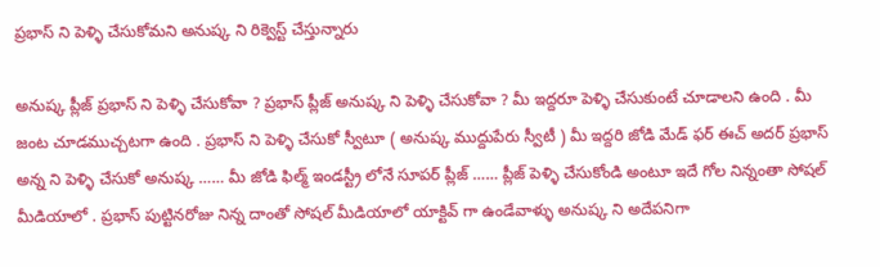ప్రభాస్ ని పెళ్ళి చేసుకోమని అనుష్క ని రిక్వెస్ట్ చేస్తున్నారు

అనుష్క ప్లీజ్ ప్రభాస్ ని పెళ్ళి చేసుకోవా ? ప్రభాస్ ప్లీజ్ అనుష్క ని పెళ్ళి చేసుకోవా ? మీ ఇద్దరూ పెళ్ళి చేసుకుంటే చూడాలని ఉంది . మీ జంట చూడముచ్చటగా ఉంది . ప్రభాస్ ని పెళ్ళి చేసుకో స్వీటూ ( అనుష్క ముద్దుపేరు స్వీటీ ) మీ ఇద్దరి జోడి మేడ్ ఫర్ ఈచ్ అదర్ ప్రభాస్ అన్న ని పెళ్ళి చేసుకో అనుష్క …… మీ జోడి ఫిల్మ్ ఇండస్ట్రీ లోనే సూపర్ ప్లీజ్ …… ప్లీజ్ పెళ్ళి చేసుకోండి అంటూ ఇదే గోల నిన్నంతా సోషల్ మీడియాలో . ప్రభాస్ పుట్టినరోజు నిన్న దాంతో సోషల్ మీడియాలో యాక్టివ్ గా ఉండేవాళ్ళు అనుష్క ని అదేపనిగా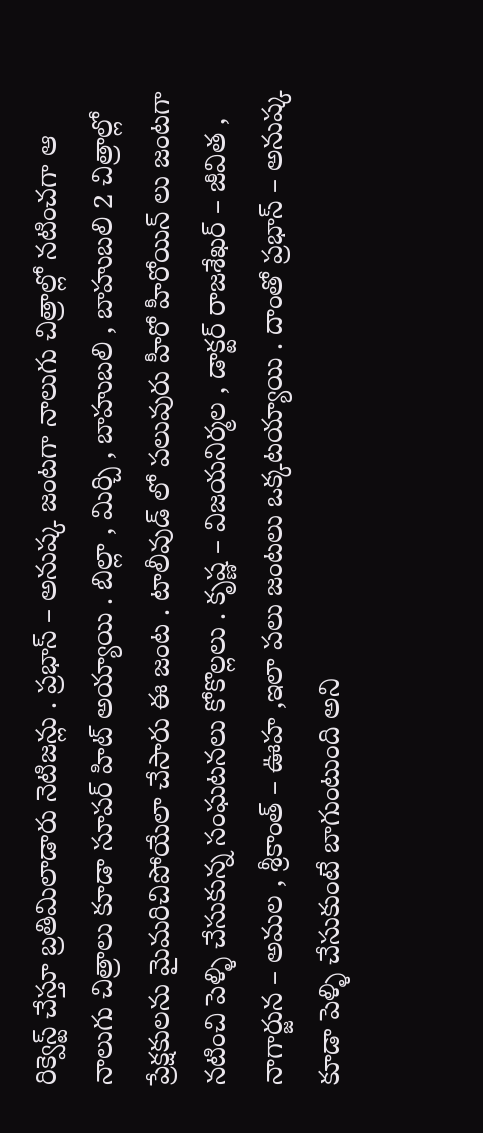రిక్వెస్ట్ చేస్తూ బ్రతిమిలాడారు నెటిజన్లు . ప్రభాస్ – అనుష్క జంటగా నాలుగు చిత్రాల్లో నటించగా ఆ నాలుగు చిత్రాలు కూడా సూపర్ హిట్ అయ్యాయి . బిల్లా , మిర్చి , బాహుబలి , బాహుబలి 2 చిత్రాల్లో ప్రేక్షకులను మైమరిచిపోయేలా చేసారు ఈ జంట . టాలీవుడ్ లో పలువురు హీరో హీరోయిన్ లు జంటగా నటించి పెళ్ళి చేసుకున్న సంఘటనలు కోకొల్లలు . కృష్ణ – విజయనిర్మల , డాక్టర్ రాజశేఖర్ – జీవిత , నాగార్జున – అమల , శ్రీకాంత్ – ఊహ ,ఇలా పలు జంటలు ఒక్కటయ్యాయి . దాంతో ప్రభాస్ – అనుష్క కూడా పెళ్ళి చేసుకుంటే బాగుంటుంది అని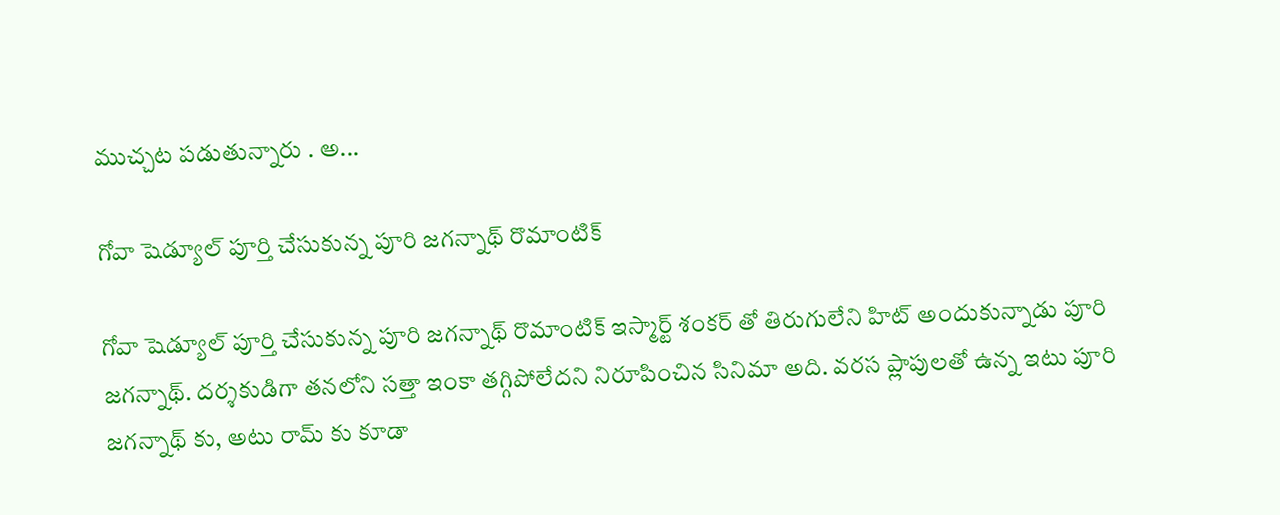ముచ్చట పడుతున్నారు . అ...

గోవా షెడ్యూల్ పూర్తి చేసుకున్న పూరి జగన్నాథ్ రొమాంటిక్

గోవా షెడ్యూల్ పూర్తి చేసుకున్న పూరి జగన్నాథ్ రొమాంటిక్ ఇస్మార్ట్ శంకర్ తో తిరుగులేని హిట్ అందుకున్నాడు పూరి జగన్నాథ్. దర్శకుడిగా తనలోని సత్తా ఇంకా తగ్గిపోలేదని నిరూపించిన సినిమా అది. వరస ప్లాపులతో ఉన్న ఇటు పూరి జగన్నాథ్ కు, అటు రామ్ కు కూడా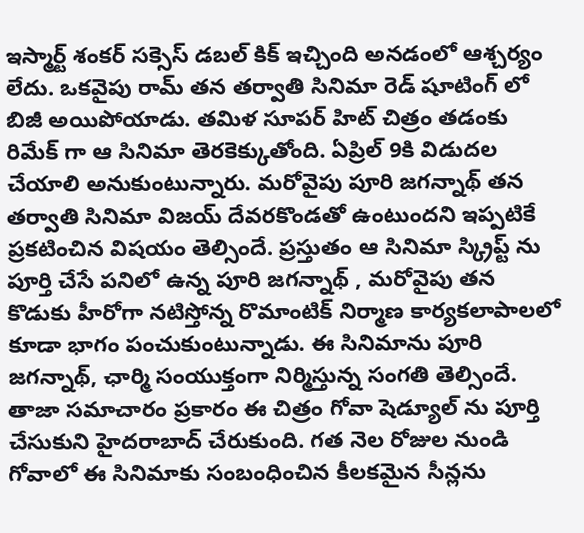ఇస్మార్ట్ శంకర్ సక్సెస్ డబల్ కిక్ ఇచ్చింది అనడంలో ఆశ్చర్యం లేదు. ఒకవైపు రామ్ తన తర్వాతి సినిమా రెడ్ షూటింగ్ లో బిజీ అయిపోయాడు. తమిళ సూపర్ హిట్ చిత్రం తడంకు రిమేక్ గా ఆ సినిమా తెరకెక్కుతోంది. ఏప్రిల్ 9కి విడుదల చేయాలి అనుకుంటున్నారు. మరోవైపు పూరి జగన్నాథ్ తన తర్వాతి సినిమా విజయ్ దేవరకొండతో ఉంటుందని ఇప్పటికే ప్రకటించిన విషయం తెల్సిందే. ప్రస్తుతం ఆ సినిమా స్క్రిప్ట్ ను పూర్తి చేసే పనిలో ఉన్న పూరి జగన్నాథ్ , మరోవైపు తన కొడుకు హీరోగా నటిస్తోన్న రొమాంటిక్ నిర్మాణ కార్యకలాపాలలో కూడా భాగం పంచుకుంటున్నాడు. ఈ సినిమాను పూరి జగన్నాథ్, ఛార్మి సంయుక్తంగా నిర్మిస్తున్న సంగతి తెల్సిందే. తాజా సమాచారం ప్రకారం ఈ చిత్రం గోవా షెడ్యూల్ ను పూర్తి చేసుకుని హైదరాబాద్ చేరుకుంది. గత నెల రోజుల నుండి గోవాలో ఈ సినిమాకు సంబంధించిన కీలకమైన సీన్లను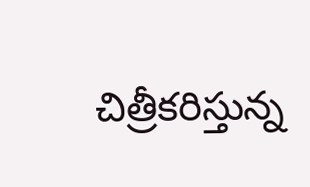చిత్రీకరిస్తున్న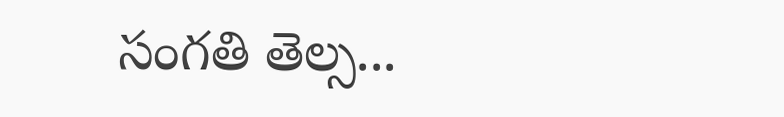సంగతి తెల్స...